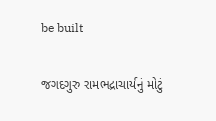be built

જગદગુરુ રામભદ્રાચાર્યનું મોટું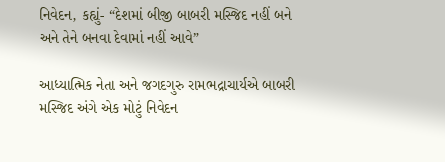નિવેદન, કહ્યું- “દેશમાં બીજી બાબરી મસ્જિદ નહીં બને અને તેને બનવા દેવામાં નહીં આવે”

આધ્યાત્મિક નેતા અને જગદગુરુ રામભદ્રાચાર્યએ બાબરી મસ્જિદ અંગે એક મોટું નિવેદન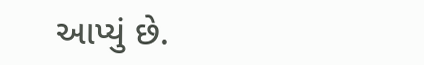આપ્યું છે.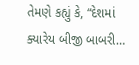તેમણે કહ્યું કે, “દેશમાં ક્યારેય બીજી બાબરી…